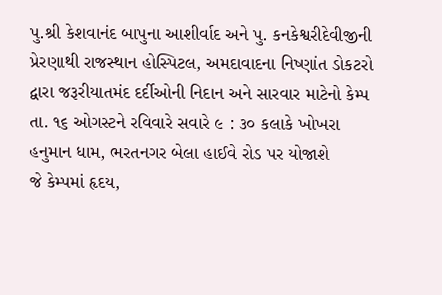પુ.શ્રી કેશવાનંદ બાપુના આશીર્વાદ અને પુ. કનકેશ્વરીદેવીજીની પ્રેરણાથી રાજસ્થાન હોસ્પિટલ, અમદાવાદના નિષ્ણાંત ડોકટરો દ્વારા જરૂરીયાતમંદ દર્દીઓની નિદાન અને સારવાર માટેનો કેમ્પ તા. ૧૬ ઓગસ્ટને રવિવારે સવારે ૯ : ૩૦ કલાકે ખોખરા હનુમાન ધામ, ભરતનગર બેલા હાઈવે રોડ પર યોજાશે
જે કેમ્પમાં હૃદય,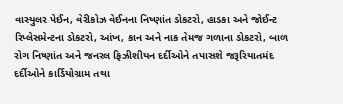વાસ્યુલર પેઈન, વેરીકોઝ વેઈનના નિષ્ણાંત ડોકટરો, હાડકા અને જોઈન્ટ રિપ્લેસમેન્ટના ડોકટરો, આંખ, કાન અને નાક તેમજ ગળાના ડોકટરો, બાળ રોગ નિષ્ણાંત અને જનરલ ફિઝીશીયન દર્દીઓને તપાસશે જરૂરિયાતમંદ દર્દીઓને કાર્ડિયોગ્રામ તથા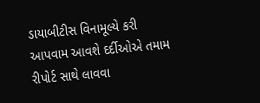ડાયાબીટીસ વિનામૂલ્યે કરી આપવામ આવશે દર્દીઓએ તમામ રીપોર્ટ સાથે લાવવા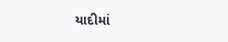યાદીમાં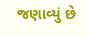જણાવ્યું છે